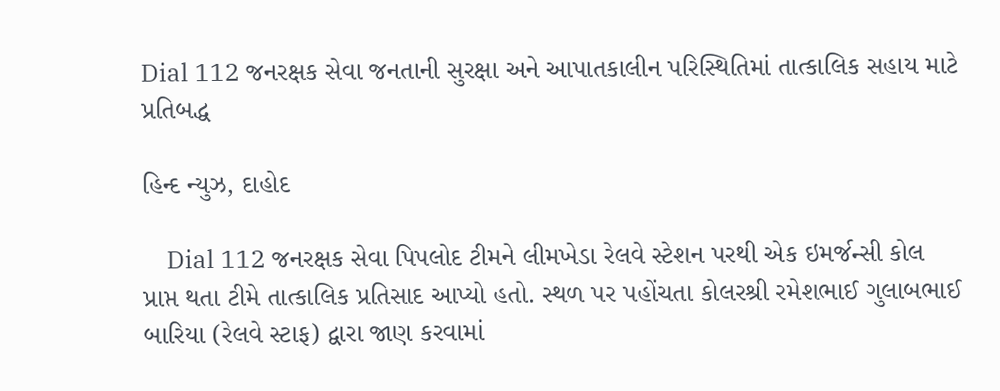Dial 112 જનરક્ષક સેવા જનતાની સુરક્ષા અને આપાતકાલીન પરિસ્થિતિમાં તાત્કાલિક સહાય માટે પ્રતિબદ્ધ

હિન્દ ન્યુઝ, દાહોદ

    Dial 112 જનરક્ષક સેવા પિપલોદ ટીમને લીમખેડા રેલવે સ્ટેશન પરથી એક ઇમર્જન્સી કોલ પ્રાપ્ત થતા ટીમે તાત્કાલિક પ્રતિસાદ આપ્યો હતો. સ્થળ પર પહોંચતા કોલરશ્રી રમેશભાઈ ગુલાબભાઈ બારિયા (રેલવે સ્ટાફ) દ્વારા જાણ કરવામાં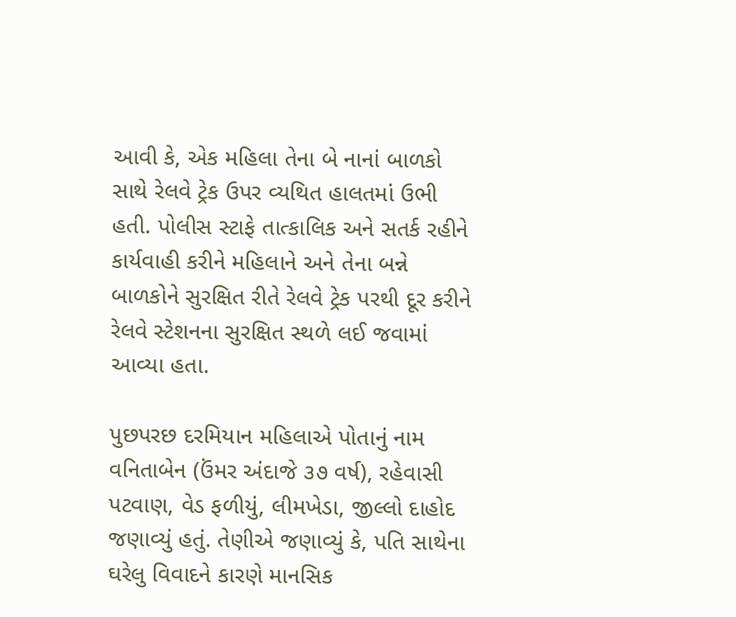આવી કે, એક મહિલા તેના બે નાનાં બાળકો સાથે રેલવે ટ્રેક ઉપર વ્યથિત હાલતમાં ઉભી હતી. પોલીસ સ્ટાફે તાત્કાલિક અને સતર્ક રહીને કાર્યવાહી કરીને મહિલાને અને તેના બન્ને બાળકોને સુરક્ષિત રીતે રેલવે ટ્રેક પરથી દૂર કરીને રેલવે સ્ટેશનના સુરક્ષિત સ્થળે લઈ જવામાં આવ્યા હતા.

પુછપરછ દરમિયાન મહિલાએ પોતાનું નામ વનિતાબેન (ઉંમર અંદાજે ૩૭ વર્ષ), રહેવાસી પટવાણ, વેડ ફળીયું, લીમખેડા, જીલ્લો દાહોદ જણાવ્યું હતું. તેણીએ જણાવ્યું કે, પતિ સાથેના ઘરેલુ વિવાદને કારણે માનસિક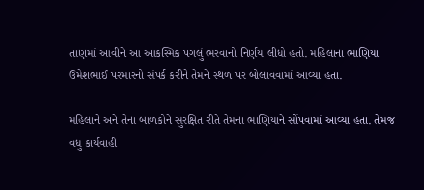તાણમાં આવીને આ આકસ્મિક પગલું ભરવાનો નિર્ણય લીધો હતો. મહિલાના ભાણિયા ઉમેશભાઈ પરમારનો સંપર્ક કરીને તેમને સ્થળ પર બોલાવવામાં આવ્યા હતા.

મહિલાને અને તેના બાળકોને સુરક્ષિત રીતે તેમના ભાણિયાને સોંપવામાં આવ્યા હતા. તેમજ વધુ કાર્યવાહી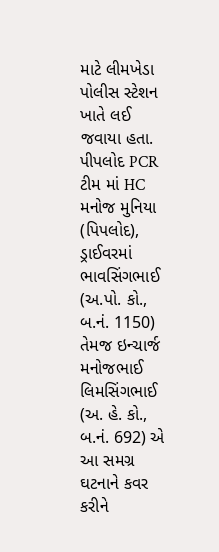માટે લીમખેડા પોલીસ સ્ટેશન ખાતે લઈ જવાયા હતા. પીપલોદ PCR ટીમ માં HC મનોજ મુનિયા (પિપલોદ), ડ્રાઈવરમાં ભાવસિંગભાઈ (અ.પો. કો., બ.નં. 1150) તેમજ ઇન્ચાર્જ મનોજભાઈ લિમસિંગભાઈ (અ. હે. કો., બ.નં. 692) એ આ સમગ્ર ઘટનાને કવર કરીને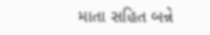માતા સહિત બન્ને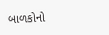બાળકોનો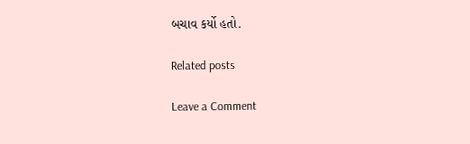બચાવ કર્યો હતો.

Related posts

Leave a Comment